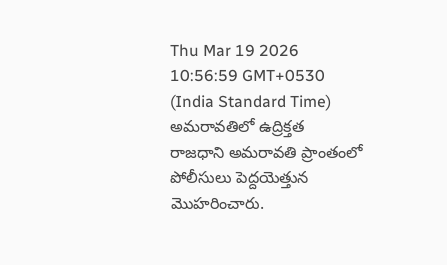Thu Mar 19 2026 10:56:59 GMT+0530 (India Standard Time)
అమరావతిలో ఉద్రిక్తత
రాజధాని అమరావతి ప్రాంతంలో పోలీసులు పెద్దయెత్తున మొహరించారు.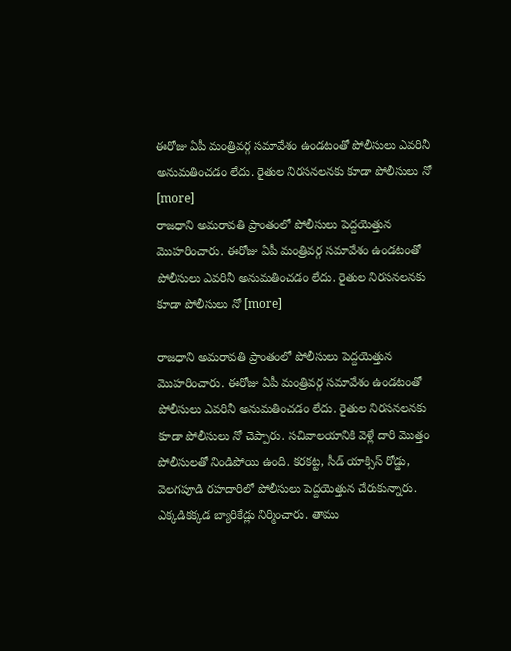ఈరోజు ఏపీ మంత్రివర్గ సమావేశం ఉండటంతో పోలీసులు ఎవరినీ అనుమతించడం లేదు. రైతుల నిరసనలనకు కూడా పోలీసులు నో [more]
రాజధాని అమరావతి ప్రాంతంలో పోలీసులు పెద్దయెత్తున మొహరించారు. ఈరోజు ఏపీ మంత్రివర్గ సమావేశం ఉండటంతో పోలీసులు ఎవరినీ అనుమతించడం లేదు. రైతుల నిరసనలనకు కూడా పోలీసులు నో [more]

రాజధాని అమరావతి ప్రాంతంలో పోలీసులు పెద్దయెత్తున మొహరించారు. ఈరోజు ఏపీ మంత్రివర్గ సమావేశం ఉండటంతో పోలీసులు ఎవరినీ అనుమతించడం లేదు. రైతుల నిరసనలనకు కూడా పోలీసులు నో చెప్పారు. సచివాలయానికి వెళ్లే దారి మొత్తం పోలీసులతో నిండిపోయి ఉంది. కరకట్ట, సీడ్ యాక్సిస్ రోడ్డు, వెలగపూడి రహదారిలో పోలీసులు పెద్దయెత్తున చేరుకున్నారు. ఎక్కడికక్కడ బ్యారికేడ్లు నిర్మించారు. తాము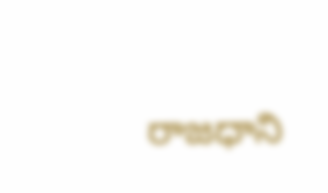రాజధాని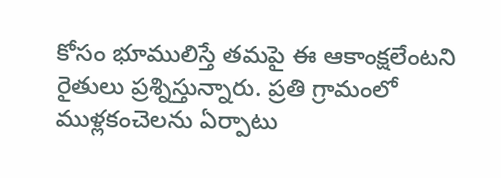కోసం భూములిస్తే తమపై ఈ ఆకాంక్షలేంటని రైతులు ప్రశ్నిస్తున్నారు. ప్రతి గ్రామంలో ముళ్లకంచెలను ఏర్పాటు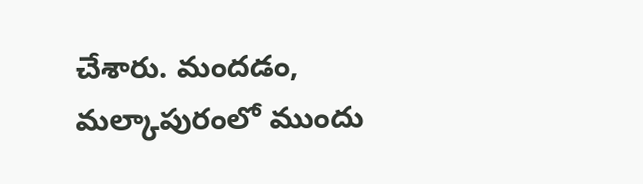చేశారు. మందడం, మల్కాపురంలో ముందు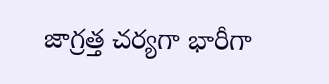జాగ్రత్త చర్యగా భారీగా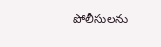పోలీసులను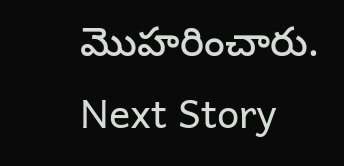మొహరించారు.
Next Story